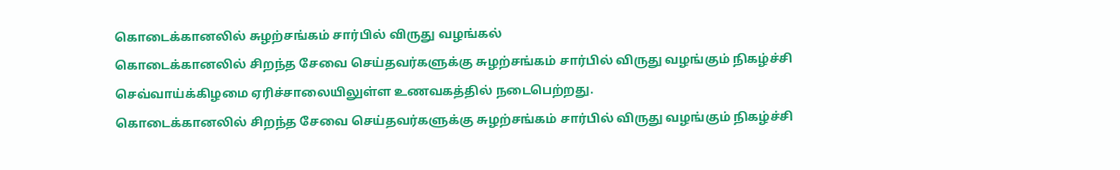கொடைக்கானலில் சுழற்சங்கம் சார்பில் விருது வழங்கல்
கொடைக்கானலில் சிறந்த சேவை செய்தவர்களுக்கு சுழற்சங்கம் சார்பில் விருது வழங்கும் நிகழ்ச்சி செவ்வாய்க்கிழமை ஏரிச்சாலையிலுள்ள உணவகத்தில் நடைபெற்றது.
கொடைக்கானலில் சிறந்த சேவை செய்தவர்களுக்கு சுழற்சங்கம் சார்பில் விருது வழங்கும் நிகழ்ச்சி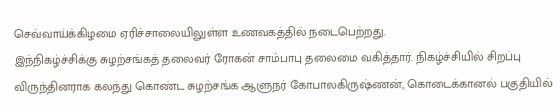செவ்வாய்க்கிழமை ஏரிச்சாலையிலுள்ள உணவகத்தில் நடைபெற்றது.
இந்நிகழ்ச்சிக்கு சுழற்சங்கத் தலைவர் ரோகன் சாம்பாபு தலைமை வகித்தார். நிகழ்ச்சியில் சிறப்பு விருந்தினராக கலந்து கொண்ட சுழற்சங்க ஆளுநர் கோபாலகிருஷ்ணன், கொடைக்கானல் பகுதியில்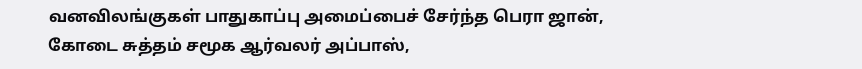வனவிலங்குகள் பாதுகாப்பு அமைப்பைச் சேர்ந்த பெரா ஜான், கோடை சுத்தம் சமூக ஆர்வலர் அப்பாஸ்,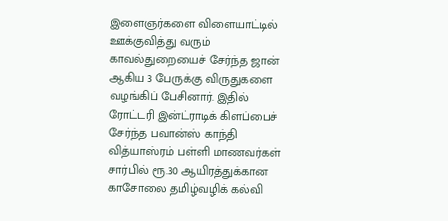இளைஞர்களை விளையாட்டில் ஊக்குவித்து வரும் காவல்துறையைச் சேர்ந்த ஜான் ஆகிய 3 பேருக்கு விருதுகளை வழங்கிப் பேசினார். இதில் ரோட்டரி இன்ட்ராடிக் கிளப்பைச் சேர்ந்த பவான்ஸ் காந்தி வித்யாஸ்ரம் பள்ளி மாணவர்கள் சார்பில் ரூ.30 ஆயிரத்துக்கான காசோலை தமிழ்வழிக் கல்வி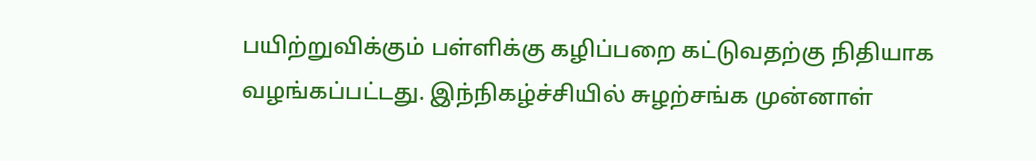பயிற்றுவிக்கும் பள்ளிக்கு கழிப்பறை கட்டுவதற்கு நிதியாக வழங்கப்பட்டது. இந்நிகழ்ச்சியில் சுழற்சங்க முன்னாள்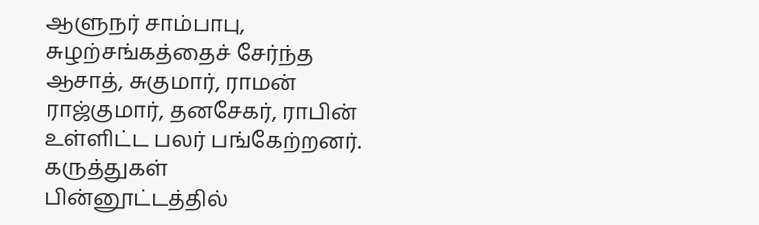ஆளுநர் சாம்பாபு, சுழற்சங்கத்தைச் சேர்ந்த ஆசாத், சுகுமார், ராமன் ராஜ்குமார், தனசேகர், ராபின் உள்ளிட்ட பலர் பங்கேற்றனர்.
கருத்துகள்
பின்னூட்டத்தில்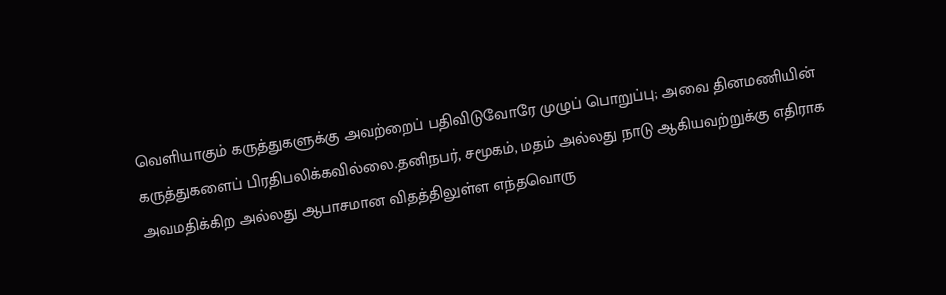வெளியாகும் கருத்துகளுக்கு அவற்றைப் பதிவிடுவோரே முழுப் பொறுப்பு; அவை தினமணியின் கருத்துகளைப் பிரதிபலிக்கவில்லை.தனிநபர், சமூகம், மதம் அல்லது நாடு ஆகியவற்றுக்கு எதிராக அவமதிக்கிற அல்லது ஆபாசமான விதத்திலுள்ள எந்தவொரு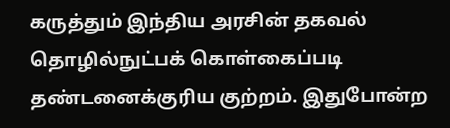கருத்தும் இந்திய அரசின் தகவல் தொழில்நுட்பக் கொள்கைப்படி தண்டனைக்குரிய குற்றம். இதுபோன்ற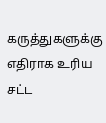கருத்துகளுக்கு எதிராக உரிய சட்ட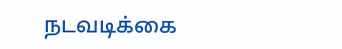நடவடிக்கை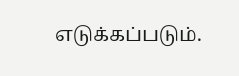எடுக்கப்படும்.